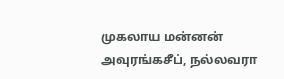முகலாய மன்னன் அவுரங்கசீப், நல்லவரா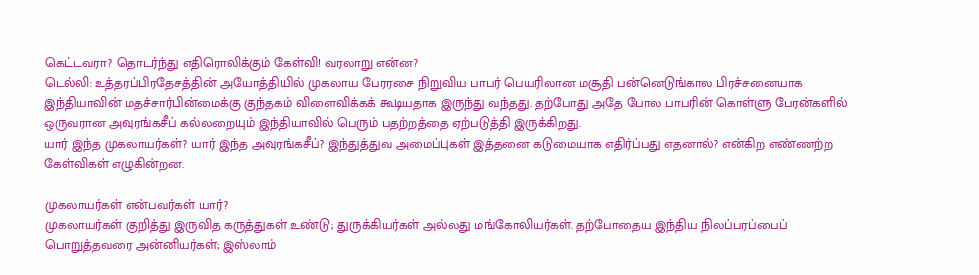கெட்டவரா? தொடர்ந்து எதிரொலிக்கும் கேள்வி! வரலாறு என்ன?
டெல்லி: உத்தரப்பிரதேசத்தின் அயோத்தியில் முகலாய பேரரசை நிறுவிய பாபர் பெயரிலான மசூதி பன்னெடுங்கால பிரச்சனையாக இந்தியாவின் மதச்சார்பின்மைக்கு குந்தகம் விளைவிக்கக் கூடியதாக இருந்து வந்தது. தற்போது அதே போல பாபரின் கொள்ளு பேரன்களில் ஒருவரான அவுரங்கசீப் கல்லறையும் இந்தியாவில் பெரும் பதற்றத்தை ஏற்படுத்தி இருக்கிறது.
யார் இந்த முகலாயர்கள்? யார் இந்த அவுரங்கசீப்? இந்துத்துவ அமைப்புகள் இத்தனை கடுமையாக எதிர்ப்பது எதனால்? என்கிற எண்ணற்ற கேள்விகள் எழுகின்றன.

முகலாயர்கள் என்பவர்கள் யார்?
முகலாயர்கள் குறித்து இருவித கருத்துகள் உண்டு; துருக்கியர்கள் அல்லது மங்கோலியர்கள். தற்போதைய இந்திய நிலப்பரப்பைப் பொறுத்தவரை அன்னியர்கள்; இஸ்லாம்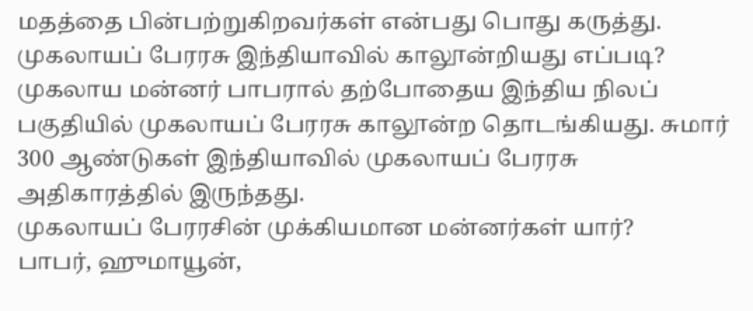மதத்தை பின்பற்றுகிறவர்கள் என்பது பொது கருத்து.
முகலாயப் பேரரசு இந்தியாவில் காலூன்றியது எப்படி?
முகலாய மன்னர் பாபரால் தற்போதைய இந்திய நிலப் பகுதியில் முகலாயப் பேரரசு காலூன்ற தொடங்கியது. சுமார் 300 ஆண்டுகள் இந்தியாவில் முகலாயப் பேரரசு அதிகாரத்தில் இருந்தது.
முகலாயப் பேரரசின் முக்கியமான மன்னர்கள் யார்?
பாபர், ஹுமாயூன்,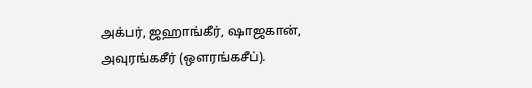அக்பர், ஜஹாங்கீர், ஷாஜகான், அவுரங்கசீர் (ஒளரங்கசீப்).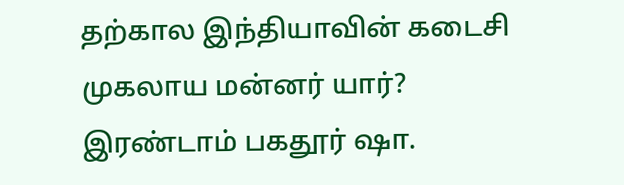தற்கால இந்தியாவின் கடைசி முகலாய மன்னர் யார்?
இரண்டாம் பகதூர் ஷா.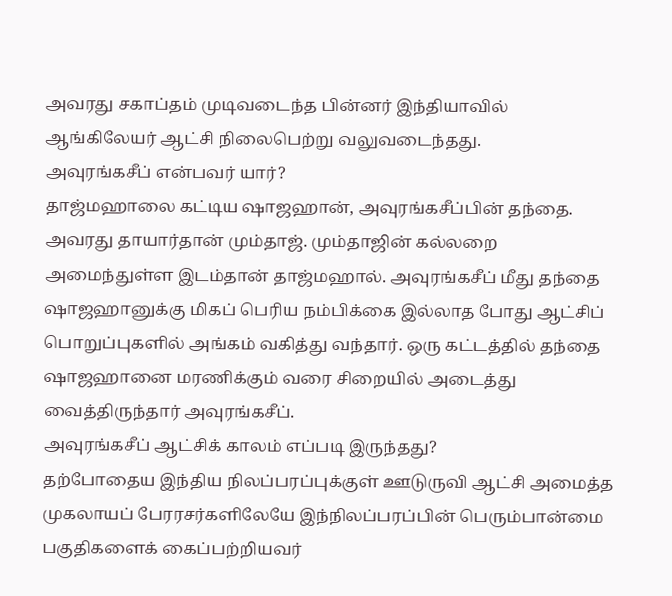அவரது சகாப்தம் முடிவடைந்த பின்னர் இந்தியாவில் ஆங்கிலேயர் ஆட்சி நிலைபெற்று வலுவடைந்தது.
அவுரங்கசீப் என்பவர் யார்?
தாஜ்மஹாலை கட்டிய ஷாஜஹான், அவுரங்கசீப்பின் தந்தை. அவரது தாயார்தான் மும்தாஜ். மும்தாஜின் கல்லறை அமைந்துள்ள இடம்தான் தாஜ்மஹால். அவுரங்கசீப் மீது தந்தை ஷாஜஹானுக்கு மிகப் பெரிய நம்பிக்கை இல்லாத போது ஆட்சிப் பொறுப்புகளில் அங்கம் வகித்து வந்தார். ஒரு கட்டத்தில் தந்தை ஷாஜஹானை மரணிக்கும் வரை சிறையில் அடைத்து வைத்திருந்தார் அவுரங்கசீப்.
அவுரங்கசீப் ஆட்சிக் காலம் எப்படி இருந்தது?
தற்போதைய இந்திய நிலப்பரப்புக்குள் ஊடுருவி ஆட்சி அமைத்த முகலாயப் பேரரசர்களிலேயே இந்நிலப்பரப்பின் பெரும்பான்மை பகுதிகளைக் கைப்பற்றியவர்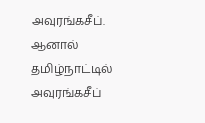அவுரங்கசீப். ஆனால் தமிழ்நாட்டில் அவுரங்கசீப்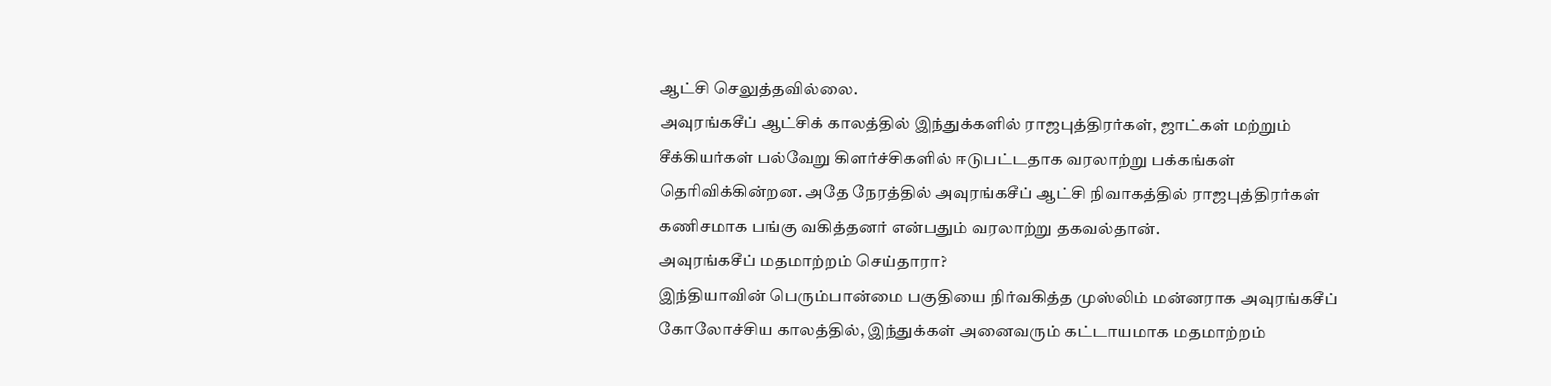ஆட்சி செலுத்தவில்லை.
அவுரங்கசீப் ஆட்சிக் காலத்தில் இந்துக்களில் ராஜபுத்திரர்கள், ஜாட்கள் மற்றும் சீக்கியர்கள் பல்வேறு கிளர்ச்சிகளில் ஈடுபட்டதாக வரலாற்று பக்கங்கள் தெரிவிக்கின்றன. அதே நேரத்தில் அவுரங்கசீப் ஆட்சி நிவாகத்தில் ராஜபுத்திரர்கள் கணிசமாக பங்கு வகித்தனர் என்பதும் வரலாற்று தகவல்தான்.
அவுரங்கசீப் மதமாற்றம் செய்தாரா?
இந்தியாவின் பெரும்பான்மை பகுதியை நிர்வகித்த முஸ்லிம் மன்னராக அவுரங்கசீப் கோலோச்சிய காலத்தில், இந்துக்கள் அனைவரும் கட்டாயமாக மதமாற்றம்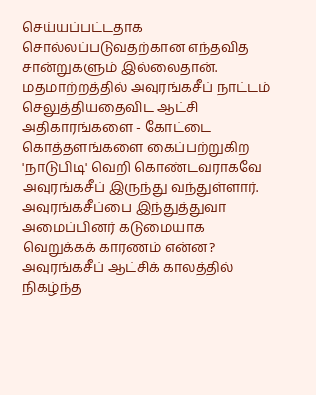செய்யப்பட்டதாக சொல்லப்படுவதற்கான எந்தவித சான்றுகளும் இல்லைதான். மதமாற்றத்தில் அவுரங்கசீப் நாட்டம் செலுத்தியதைவிட ஆட்சி அதிகாரங்களை - கோட்டை கொத்தளங்களை கைப்பற்றுகிற 'நாடுபிடி' வெறி கொண்டவராகவே அவுரங்கசீப் இருந்து வந்துள்ளார்.
அவுரங்கசீப்பை இந்துத்துவா அமைப்பினர் கடுமையாக வெறுக்கக் காரணம் என்ன?
அவுரங்கசீப் ஆட்சிக் காலத்தில் நிகழ்ந்த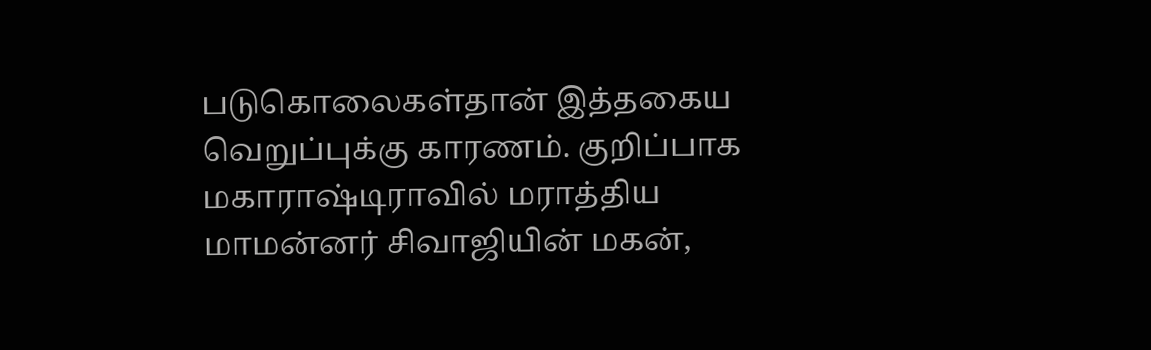படுகொலைகள்தான் இத்தகைய வெறுப்புக்கு காரணம். குறிப்பாக மகாராஷ்டிராவில் மராத்திய மாமன்னர் சிவாஜியின் மகன்,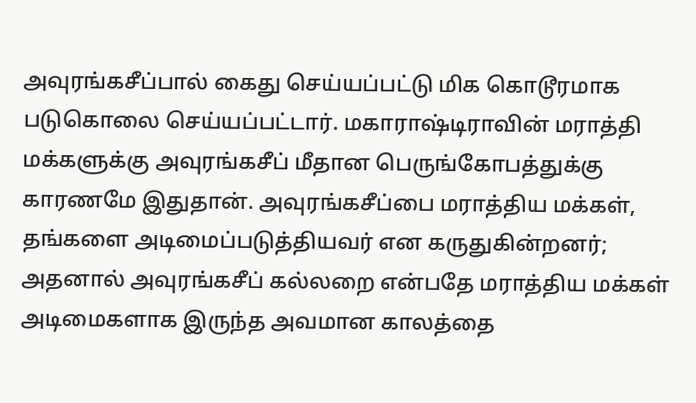அவுரங்கசீப்பால் கைது செய்யப்பட்டு மிக கொடூரமாக படுகொலை செய்யப்பட்டார். மகாராஷ்டிராவின் மராத்தி மக்களுக்கு அவுரங்கசீப் மீதான பெருங்கோபத்துக்கு காரணமே இதுதான். அவுரங்கசீப்பை மராத்திய மக்கள், தங்களை அடிமைப்படுத்தியவர் என கருதுகின்றனர்; அதனால் அவுரங்கசீப் கல்லறை என்பதே மராத்திய மக்கள் அடிமைகளாக இருந்த அவமான காலத்தை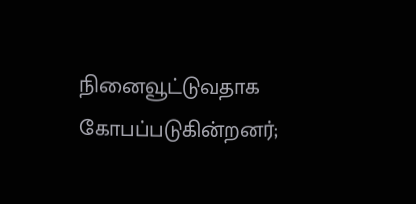நினைவூட்டுவதாக கோபப்படுகின்றனர்;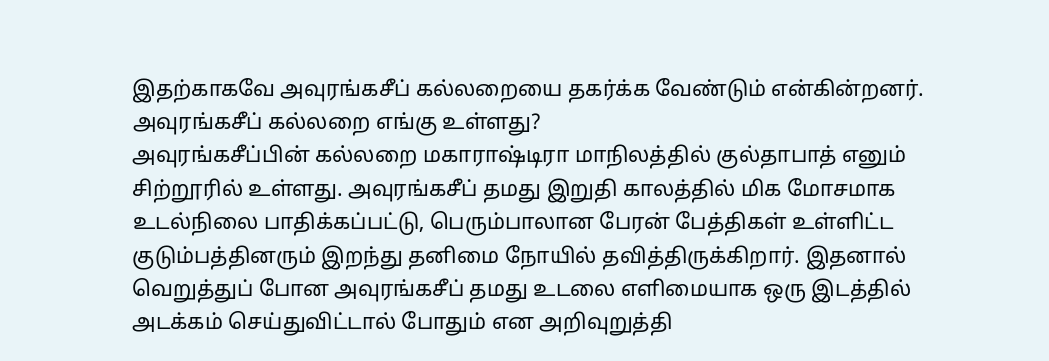இதற்காகவே அவுரங்கசீப் கல்லறையை தகர்க்க வேண்டும் என்கின்றனர்.
அவுரங்கசீப் கல்லறை எங்கு உள்ளது?
அவுரங்கசீப்பின் கல்லறை மகாராஷ்டிரா மாநிலத்தில் குல்தாபாத் எனும் சிற்றூரில் உள்ளது. அவுரங்கசீப் தமது இறுதி காலத்தில் மிக மோசமாக உடல்நிலை பாதிக்கப்பட்டு, பெரும்பாலான பேரன் பேத்திகள் உள்ளிட்ட குடும்பத்தினரும் இறந்து தனிமை நோயில் தவித்திருக்கிறார். இதனால் வெறுத்துப் போன அவுரங்கசீப் தமது உடலை எளிமையாக ஒரு இடத்தில் அடக்கம் செய்துவிட்டால் போதும் என அறிவுறுத்தி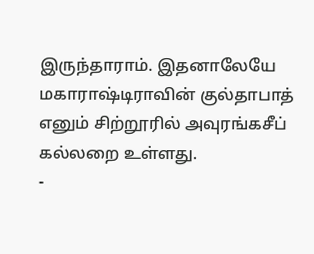இருந்தாராம். இதனாலேயே மகாராஷ்டிராவின் குல்தாபாத் எனும் சிற்றூரில் அவுரங்கசீப் கல்லறை உள்ளது.
-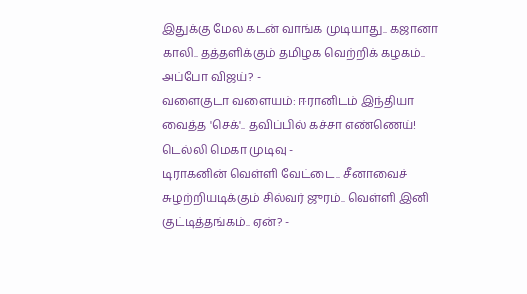இதுக்கு மேல கடன் வாங்க முடியாது.. கஜானா காலி.. தத்தளிக்கும் தமிழக வெற்றிக் கழகம்.. அப்போ விஜய்? -
வளைகுடா வளையம்: ஈரானிடம் இந்தியா வைத்த 'செக்'.. தவிப்பில் கச்சா எண்ணெய்! டெல்லி மெகா முடிவு -
டிராகனின் வெள்ளி வேட்டை.. சீனாவைச் சுழற்றியடிக்கும் சில்வர் ஜுரம்.. வெள்ளி இனி குட்டித்தங்கம்.. ஏன்? -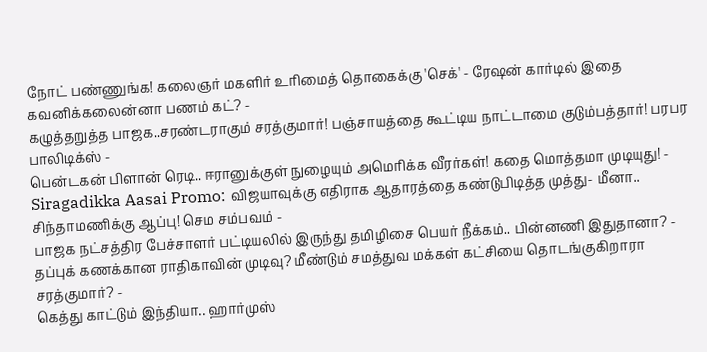நோட் பண்ணுங்க! கலைஞர் மகளிர் உரிமைத் தொகைக்கு 'செக்' - ரேஷன் கார்டில் இதை கவனிக்கலைன்னா பணம் கட்? -
கழுத்தறுத்த பாஜக..சரண்டராகும் சரத்குமார்! பஞ்சாயத்தை கூட்டிய நாட்டாமை குடும்பத்தார்! பரபர பாலிடிக்ஸ் -
பென்டகன் பிளான் ரெடி.. ஈரானுக்குள் நுழையும் அமெரிக்க வீரர்கள்! கதை மொத்தமா முடியுது! -
Siragadikka Aasai Promo: விஜயாவுக்கு எதிராக ஆதாரத்தை கண்டுபிடித்த முத்து- மீனா.. சிந்தாமணிக்கு ஆப்பு! செம சம்பவம் -
பாஜக நட்சத்திர பேச்சாளர் பட்டியலில் இருந்து தமிழிசை பெயர் நீக்கம்.. பின்னணி இதுதானா? -
தப்புக் கணக்கான ராதிகாவின் முடிவு? மீண்டும் சமத்துவ மக்கள் கட்சியை தொடங்குகிறாரா சரத்குமார்? -
கெத்து காட்டும் இந்தியா.. ஹார்முஸ்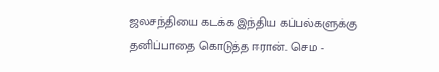ஜலசந்தியை கடக்க இந்திய கப்பல்களுக்கு தனிப்பாதை கொடுத்த ஈரான்.. செம -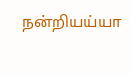நன்றியய்யா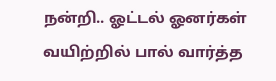நன்றி.. ஓட்டல் ஓனர்கள் வயிற்றில் பால் வார்த்த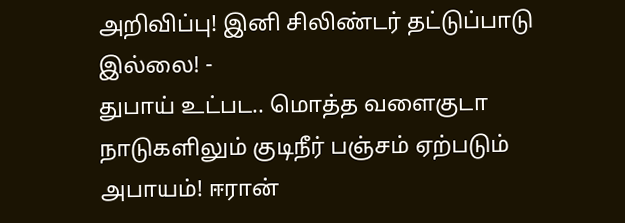அறிவிப்பு! இனி சிலிண்டர் தட்டுப்பாடு இல்லை! -
துபாய் உட்பட.. மொத்த வளைகுடா நாடுகளிலும் குடிநீர் பஞ்சம் ஏற்படும் அபாயம்! ஈரான்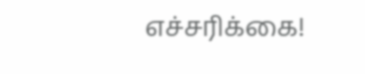எச்சரிக்கை!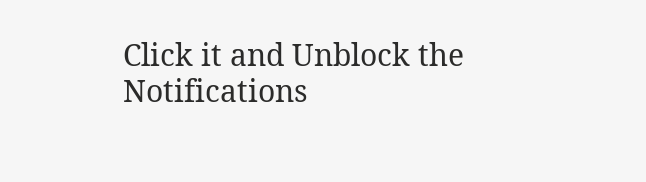Click it and Unblock the Notifications